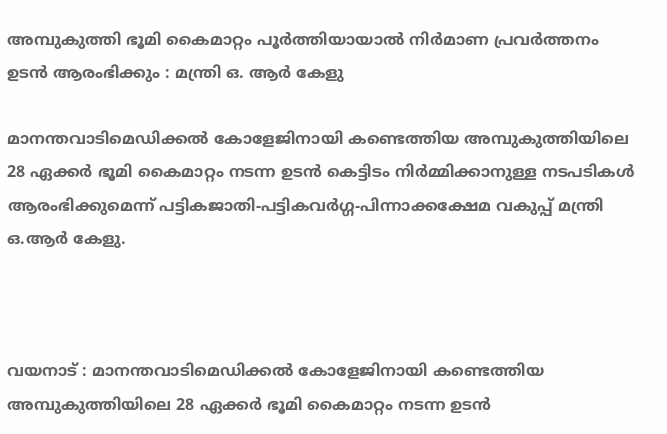അമ്പുകുത്തി ഭൂമി കൈമാറ്റം പൂർത്തിയായാൽ നിർമാണ പ്രവർത്തനം ഉടൻ ആരംഭിക്കും : മന്ത്രി ഒ. ആർ കേളു

മാനന്തവാടിമെഡിക്കൽ കോളേജിനായി കണ്ടെത്തിയ അമ്പുകുത്തിയിലെ 28 ഏക്കർ ഭൂമി കൈമാറ്റം നടന്ന ഉടൻ കെട്ടിടം നിർമ്മിക്കാനുള്ള നടപടികൾ ആരംഭിക്കുമെന്ന് പട്ടികജാതി-പട്ടികവർഗ്ഗ-പിന്നാക്കക്ഷേമ വകുപ്പ് മന്ത്രി ഒ.ആർ കേളു.



വയനാട് : മാനന്തവാടിമെഡിക്കൽ കോളേജിനായി കണ്ടെത്തിയ അമ്പുകുത്തിയിലെ 28 ഏക്കർ ഭൂമി കൈമാറ്റം നടന്ന ഉടൻ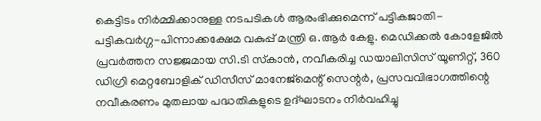കെട്ടിടം നിർമ്മിക്കാനുള്ള നടപടികൾ ആരംഭിക്കുമെന്ന് പട്ടികജാതി-പട്ടികവർഗ്ഗ-പിന്നാക്കക്ഷേമ വകുപ്പ് മന്ത്രി ഒ.ആർ കേളു. മെഡിക്കൽ കോളേജിൽ പ്രവർത്തന സജ്ജമായ സി.ടി സ്‌കാൻ, നവീകരിച്ച ഡയാലിസിസ് യൂണിറ്റ്, 360 ഡിഗ്രി മെറ്റബോളിക് ഡിസീസ് മാനേജ്മെന്റ് സെന്റർ, പ്രസവവിഭാഗത്തിന്റെ നവീകരണം മുതലായ പദ്ധതികളുടെ ഉദ്ഘാടനം നിർവഹിച്ചു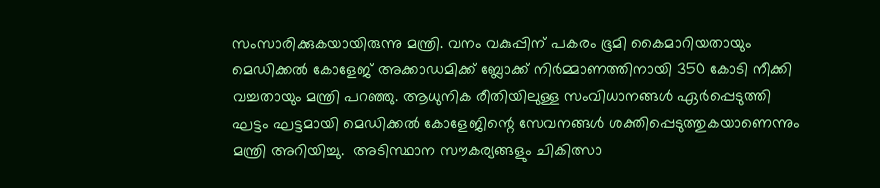സംസാരിക്കുകയായിരുന്നു മന്ത്രി. വനം വകുപ്പിന് പകരം ഭൂമി കൈമാറിയതായും മെഡിക്കൽ കോളേജ് അക്കാഡമിക്ക് ബ്ലോക്ക് നിർമ്മാണത്തിനായി 350 കോടി നീക്കി വച്ചതായും മന്ത്രി പറഞ്ഞു. ആധുനിക രീതിയിലുള്ള സംവിധാനങ്ങൾ ഏർപ്പെടുത്തി ഘട്ടം ഘട്ടമായി മെഡിക്കൽ കോളേജിന്റെ സേവനങ്ങൾ ശക്തിപ്പെടുത്തുകയാണെന്നും മന്ത്രി അറിയിച്ചു.  അടിസ്ഥാന സൗകര്യങ്ങളും ചികിത്സാ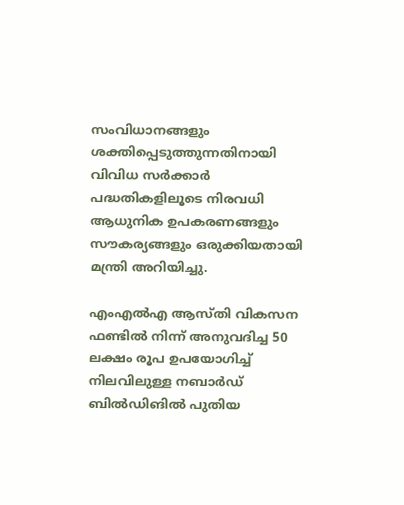സംവിധാനങ്ങളും ശക്തിപ്പെടുത്തുന്നതിനായി വിവിധ സർക്കാർ പദ്ധതികളിലൂടെ നിരവധി ആധുനിക ഉപകരണങ്ങളും സൗകര്യങ്ങളും ഒരുക്കിയതായി മന്ത്രി അറിയിച്ചു.

എംഎൽഎ ആസ്തി വികസന ഫണ്ടിൽ നിന്ന് അനുവദിച്ച 50 ലക്ഷം രൂപ ഉപയോഗിച്ച് നിലവിലുള്ള നബാർഡ് ബിൽഡിങിൽ പുതിയ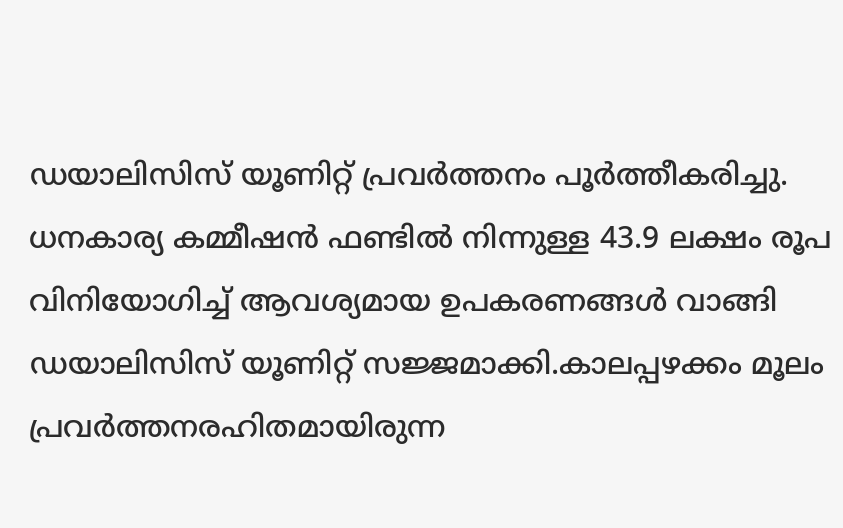ഡയാലിസിസ് യൂണിറ്റ് പ്രവർത്തനം പൂർത്തീകരിച്ചു.  ധനകാര്യ കമ്മീഷൻ ഫണ്ടിൽ നിന്നുള്ള 43.9 ലക്ഷം രൂപ വിനിയോഗിച്ച് ആവശ്യമായ ഉപകരണങ്ങൾ വാങ്ങി ഡയാലിസിസ് യൂണിറ്റ് സജ്ജമാക്കി.കാലപ്പഴക്കം മൂലം പ്രവർത്തനരഹിതമായിരുന്ന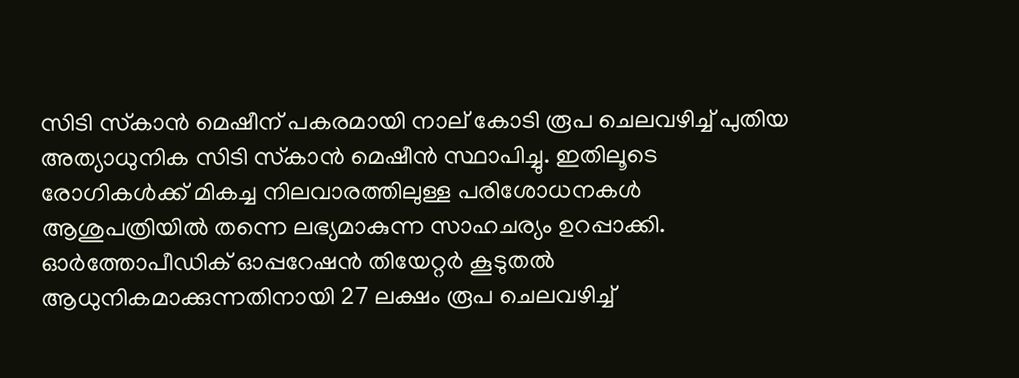സിടി സ്‌കാൻ മെഷീന് പകരമായി നാല് കോടി രൂപ ചെലവഴിച്ച് പുതിയ അത്യാധുനിക സിടി സ്‌കാൻ മെഷീൻ സ്ഥാപിച്ചു. ഇതിലൂടെ രോഗികൾക്ക് മികച്ച നിലവാരത്തിലുള്ള പരിശോധനകൾ ആശുപത്രിയിൽ തന്നെ ലഭ്യമാകുന്ന സാഹചര്യം ഉറപ്പാക്കി. ഓർത്തോപീഡിക് ഓപ്പറേഷൻ തിയേറ്റർ കൂടുതൽ ആധുനികമാക്കുന്നതിനായി 27 ലക്ഷം രൂപ ചെലവഴിച്ച്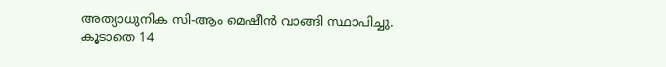അത്യാധുനിക സി-ആം മെഷീൻ വാങ്ങി സ്ഥാപിച്ചു. കൂടാതെ 14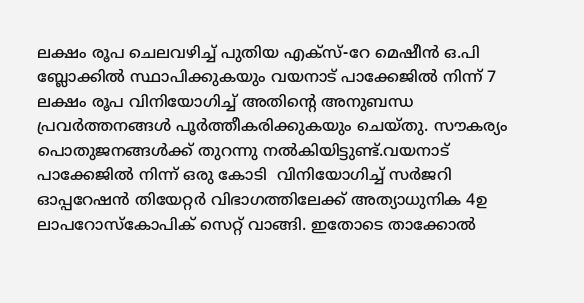ലക്ഷം രൂപ ചെലവഴിച്ച് പുതിയ എക്‌സ്-റേ മെഷീൻ ഒ.പി ബ്ലോക്കിൽ സ്ഥാപിക്കുകയും വയനാട് പാക്കേജിൽ നിന്ന് 7 ലക്ഷം രൂപ വിനിയോഗിച്ച് അതിന്റെ അനുബന്ധ പ്രവർത്തനങ്ങൾ പൂർത്തീകരിക്കുകയും ചെയ്തു. സൗകര്യം പൊതുജനങ്ങൾക്ക് തുറന്നു നൽകിയിട്ടുണ്ട്.വയനാട് പാക്കേജിൽ നിന്ന് ഒരു കോടി  വിനിയോഗിച്ച് സർജറി ഓപ്പറേഷൻ തിയേറ്റർ വിഭാഗത്തിലേക്ക് അത്യാധുനിക 4ഉ ലാപറോസ്‌കോപിക് സെറ്റ് വാങ്ങി. ഇതോടെ താക്കോൽ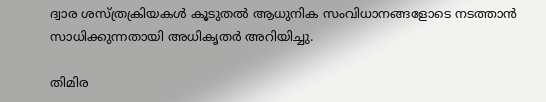ദ്വാര ശസ്ത്രക്രിയകൾ കൂടുതൽ ആധുനിക സംവിധാനങ്ങളോടെ നടത്താൻ സാധിക്കുന്നതായി അധികൃതർ അറിയിച്ചു.

തിമിര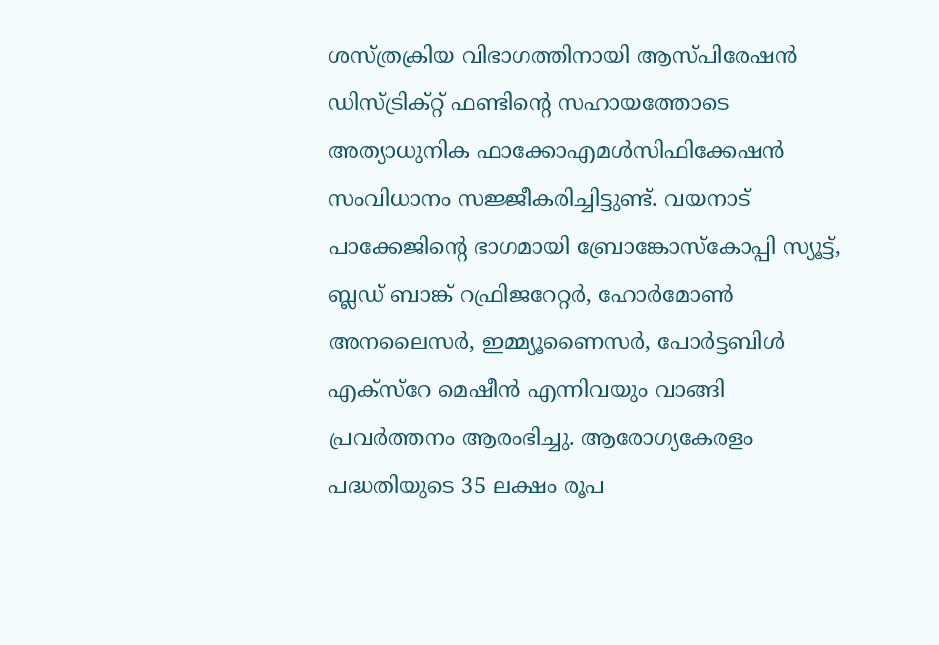ശസ്ത്രക്രിയ വിഭാഗത്തിനായി ആസ്പിരേഷൻ ഡിസ്ട്രിക്റ്റ് ഫണ്ടിന്റെ സഹായത്തോടെ അത്യാധുനിക ഫാക്കോഎമൾസിഫിക്കേഷൻ സംവിധാനം സജ്ജീകരിച്ചിട്ടുണ്ട്. വയനാട് പാക്കേജിന്റെ ഭാഗമായി ബ്രോങ്കോസ്‌കോപ്പി സ്യൂട്ട്, ബ്ലഡ് ബാങ്ക് റഫ്രിജറേറ്റർ, ഹോർമോൺ അനലൈസർ, ഇമ്മ്യൂണൈസർ, പോർട്ടബിൾ എക്‌സ്‌റേ മെഷീൻ എന്നിവയും വാങ്ങി പ്രവർത്തനം ആരംഭിച്ചു. ആരോഗ്യകേരളം പദ്ധതിയുടെ 35 ലക്ഷം രൂപ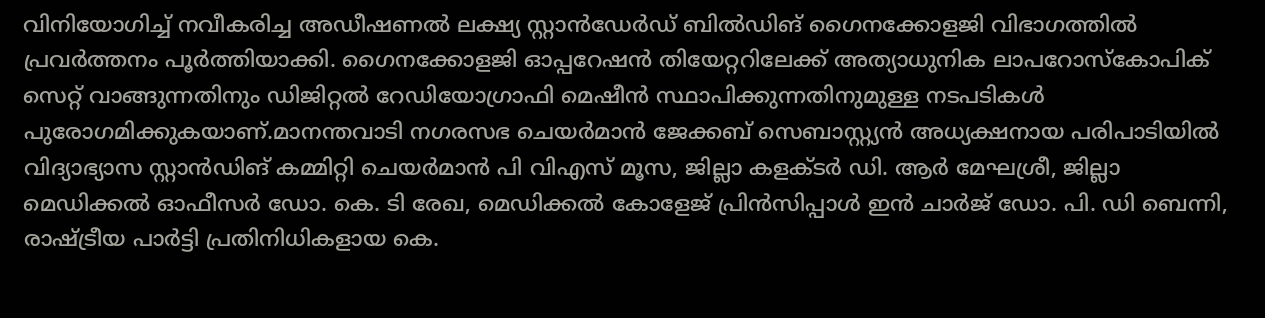വിനിയോഗിച്ച് നവീകരിച്ച അഡീഷണൽ ലക്ഷ്യ സ്റ്റാൻഡേർഡ് ബിൽഡിങ് ഗൈനക്കോളജി വിഭാഗത്തിൽ പ്രവർത്തനം പൂർത്തിയാക്കി. ഗൈനക്കോളജി ഓപ്പറേഷൻ തിയേറ്ററിലേക്ക് അത്യാധുനിക ലാപറോസ്‌കോപിക് സെറ്റ് വാങ്ങുന്നതിനും ഡിജിറ്റൽ റേഡിയോഗ്രാഫി മെഷീൻ സ്ഥാപിക്കുന്നതിനുമുള്ള നടപടികൾ പുരോഗമിക്കുകയാണ്.മാനന്തവാടി നഗരസഭ ചെയർമാൻ ജേക്കബ് സെബാസ്റ്റ്യൻ അധ്യക്ഷനായ പരിപാടിയിൽ വിദ്യാഭ്യാസ സ്റ്റാൻഡിങ് കമ്മിറ്റി ചെയർമാൻ പി വിഎസ് മൂസ, ജില്ലാ കളക്ടർ ഡി. ആർ മേഘശ്രീ, ജില്ലാ മെഡിക്കൽ ഓഫീസർ ഡോ. കെ. ടി രേഖ, മെഡിക്കൽ കോളേജ് പ്രിൻസിപ്പാൾ ഇൻ ചാർജ് ഡോ. പി. ഡി ബെന്നി, രാഷ്ട്രീയ പാർട്ടി പ്രതിനിധികളായ കെ.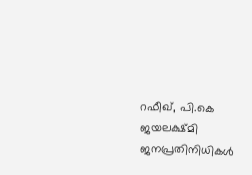റഫീഖ്, പി.കെ ജയലക്ഷ്മി ജനപ്രതിനിധികൾ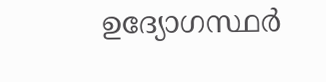ഉദ്യോഗസ്ഥർ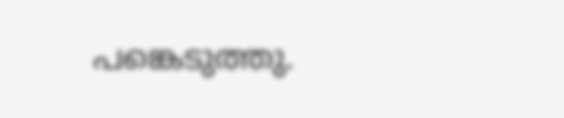പങ്കെടുത്തു.